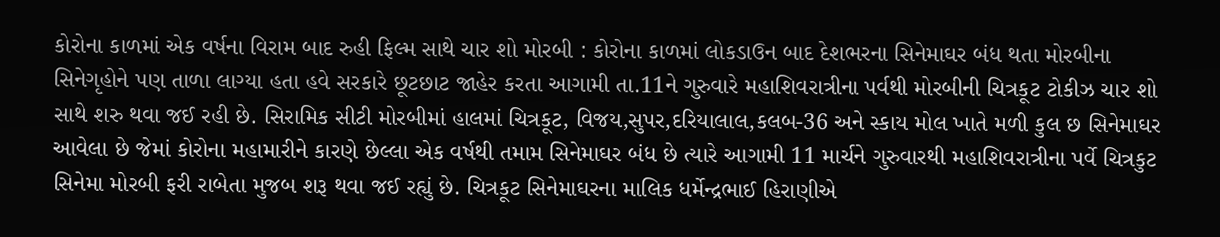કોરોના કાળમાં એક વર્ષના વિરામ બાદ રુહી ફિલ્મ સાથે ચાર શો મોરબી : કોરોના કાળમાં લોકડાઉન બાદ દેશભરના સિનેમાઘર બંધ થતા મોરબીના સિનેગૃહોને પણ તાળા લાગ્યા હતા હવે સરકારે છૂટછાટ જાહેર કરતા આગામી તા.11ને ગુરુવારે મહાશિવરાત્રીના પર્વથી મોરબીની ચિત્રકૂટ ટોકીઝ ચાર શો સાથે શરુ થવા જઈ રહી છે. સિરામિક સીટી મોરબીમાં હાલમાં ચિત્રકૂટ, વિજય,સુપર,દરિયાલાલ,કલબ-36 અને સ્કાય મોલ ખાતે મળી કુલ છ સિનેમાઘર આવેલા છે જેમાં કોરોના મહામારીને કારણે છેલ્લા એક વર્ષથી તમામ સિનેમાઘર બંધ છે ત્યારે આગામી 11 માર્ચને ગુરુવારથી મહાશિવરાત્રીના પર્વે ચિત્રકુટ સિનેમા મોરબી ફરી રાબેતા મુજબ શરૂ થવા જઈ રહ્યું છે. ચિત્રકૂટ સિનેમાઘરના માલિક ધર્મેન્દ્રભાઈ હિરાણીએ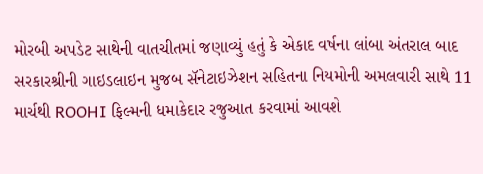મોરબી અપડેટ સાથેની વાતચીતમાં જણાવ્યું હતું કે એકાદ વર્ષના લાંબા અંતરાલ બાદ સરકારશ્રીની ગાઇડલાઇન મુજબ સૅનેટાઇઝેશન સહિતના નિયમોની અમલવારી સાથે 11 માર્ચથી ROOHI ફિલ્મની ધમાકેદાર રજુઆત કરવામાં આવશે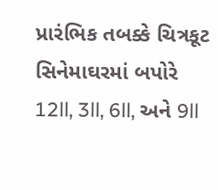પ્રારંભિક તબક્કે ચિત્રકૂટ સિનેમાઘરમાં બપોરે 12ll, 3ll, 6ll, અને 9ll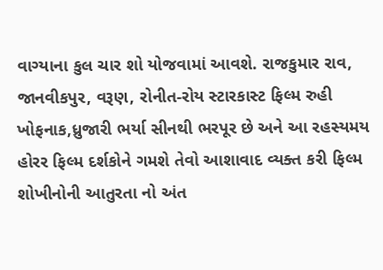વાગ્યાના કુલ ચાર શો યોજવામાં આવશે. રાજકુમાર રાવ, જાનવીકપુર, વરૂણ, રોનીત-રોય સ્ટારકાસ્ટ ફિલ્મ રુહી ખોફનાક,ધ્રુજારી ભર્યા સીનથી ભરપૂર છે અને આ રહસ્યમય હોરર ફિલ્મ દર્શકોને ગમશે તેવો આશાવાદ વ્યક્ત કરી ફિલ્મ શોખીનોની આતુરતા નો અંત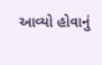આવ્યો હોવાનું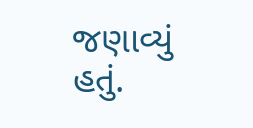જણાવ્યું હતું.